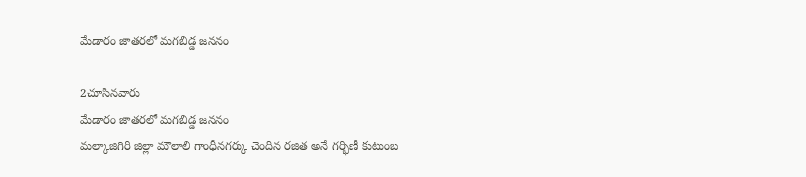మేడారం జాతరలో మగబిడ్డ జననం

2చూసినవారు
మేడారం జాతరలో మగబిడ్డ జననం
మల్కాజిగిరి జిల్లా మౌలాలి గాంధీనగర్కు చెందిన రజిత అనే గర్భిణీ కుటుంబ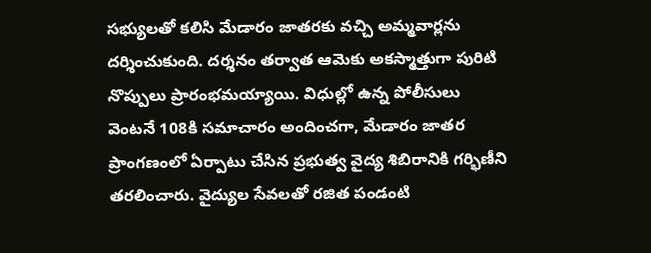సభ్యులతో కలిసి మేడారం జాతరకు వచ్చి అమ్మవార్లను దర్శించుకుంది. దర్శనం తర్వాత ఆమెకు అకస్మాత్తుగా పురిటి నొప్పులు ప్రారంభమయ్యాయి. విధుల్లో ఉన్న పోలీసులు వెంటనే 108కి సమాచారం అందించగా, మేడారం జాతర ప్రాంగణంలో ఏర్పాటు చేసిన ప్రభుత్వ వైద్య శిబిరానికి గర్భిణీని తరలించారు. వైద్యుల సేవలతో రజిత పండంటి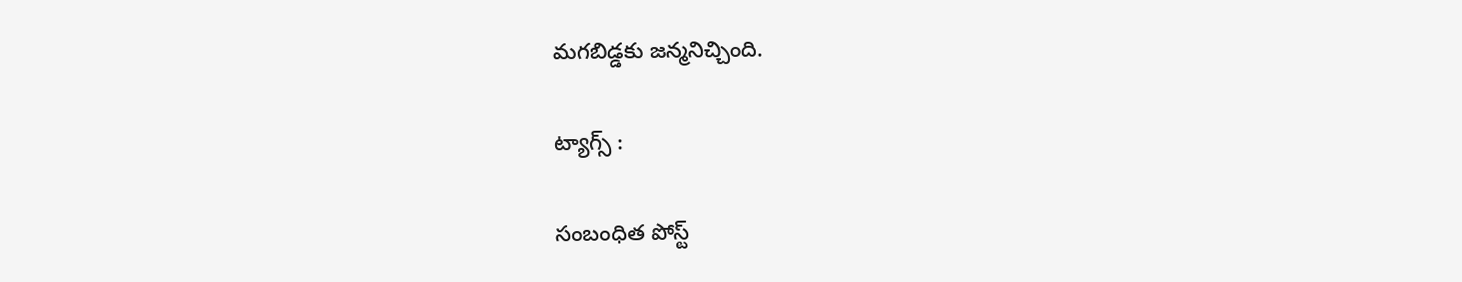మగబిడ్డకు జన్మనిచ్చింది.

ట్యాగ్స్ :

సంబంధిత పోస్ట్